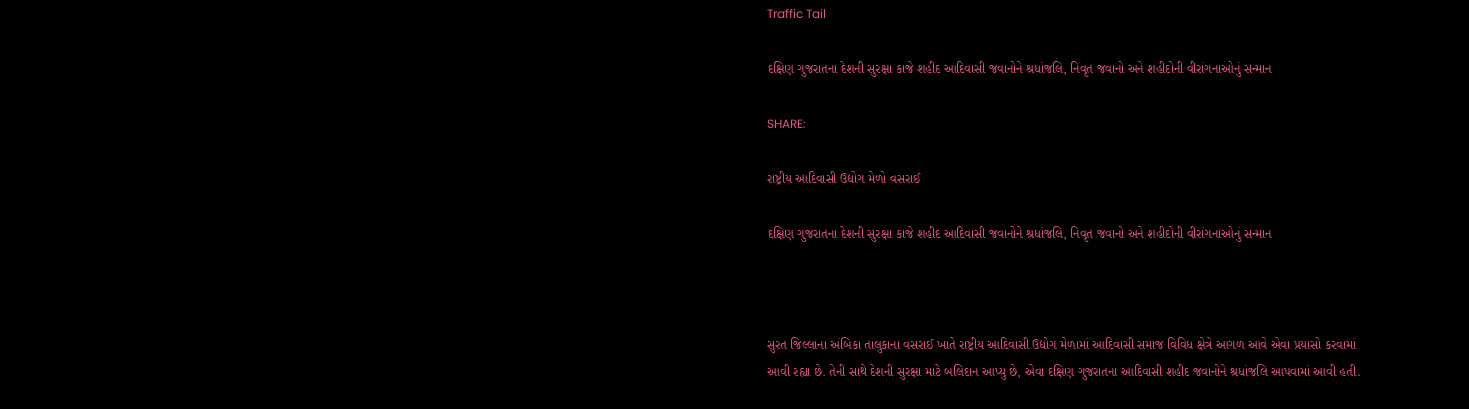Traffic Tail

દક્ષિણ ગુજરાતના દેશની સુરક્ષા કાજે શહીદ આદિવાસી જવાનોને શ્રધાંજલિ, નિવૃત જવાનો અને શહીદોની વીરાંગનાઓનું સન્માન

SHARE:

રાષ્ટ્રીય આદિવાસી ઉદ્યોગ મેળો વસરાઈ

દક્ષિણ ગુજરાતના દેશની સુરક્ષા કાજે શહીદ આદિવાસી જવાનોને શ્રધાંજલિ, નિવૃત જવાનો અને શહીદોની વીરાંગનાઓનું સન્માન



સુરત જિલ્લાના અંબિકા તાલુકાના વસરાઈ ખાતે રાષ્ટ્રીય આદિવાસી ઉદ્યોગ મેળામાં આદિવાસી સમાજ વિવિધ ક્ષેત્રે આગળ આવે એવા પ્રયાસો કરવામાં આવી રહ્યા છે. તેની સાથે દેશની સુરક્ષા માટે બલિદાન આપ્યુ છે, એવા દક્ષિણ ગુજરાતના આદિવાસી શહીદ જવાનોને શ્રધાંજલિ આપવામાં આવી હતી.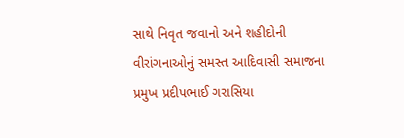સાથે નિવૃત જવાનો અને શહીદોની વીરાંગનાઓનું સમસ્ત આદિવાસી સમાજના પ્રમુખ પ્રદીપભાઈ ગરાસિયા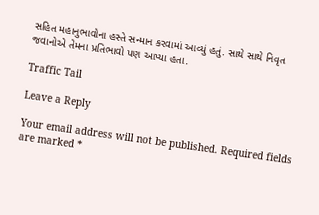સહિત મહાનુભાવોના હસ્તે સન્માન કરવામાં આવ્યું હતું. સાથે સાથે નિવૃત જવાનોએ તેમના પ્રતિભાવો પણ આપ્યા હતા.

Traffic Tail

Leave a Reply

Your email address will not be published. Required fields are marked *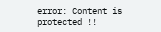error: Content is protected !!